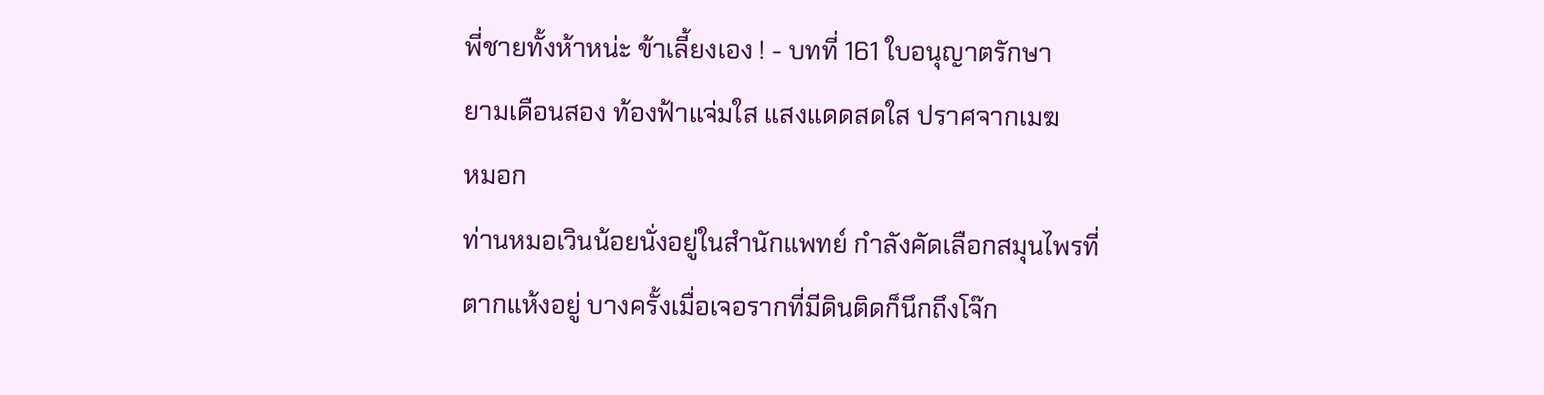พี่ชายทั้งห้าหน่ะ ข้าเลี้ยงเอง ! - บทที่ 161 ใบอนุญาตรักษา
ยามเดือนสอง ท้องฟ้าแจ่มใส แสงแดดสดใส ปราศจากเมฆ
หมอก
ท่านหมอเวินน้อยนั่งอยู่ในสำนักแพทย์ กำลังคัดเลือกสมุนไพรที่
ตากแห้งอยู่ บางครั้งเมื่อเจอรากที่มีดินติดก็นึกถึงโจ๊ก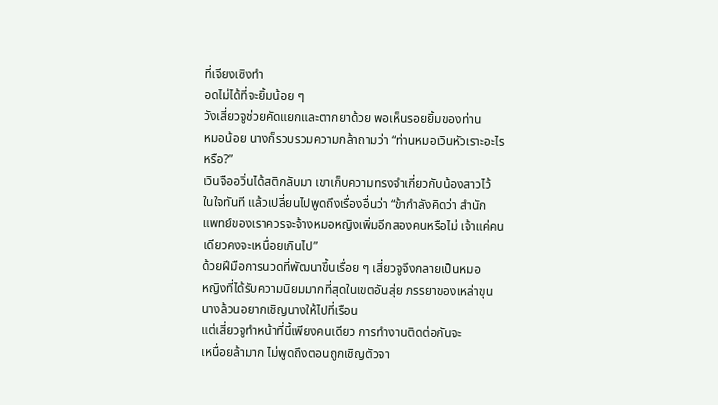ที่เจียงเซิงทำ
อดไม่ได้ที่จะยิ้มน้อย ๆ
วังเสี่ยวจูช่วยคัดแยกและตากยาด้วย พอเห็นรอยยิ้มของท่าน
หมอน้อย นางก็รวบรวมความกล้าถามว่า “ท่านหมอเวินหัวเราะอะไร
หรือ?”
เวินจืออวิ่นได้สติกลับมา เขาเก็บความทรงจำเกี่ยวกับน้องสาวไว้
ในใจทันที แล้วเปลี่ยนไปพูดถึงเรื่องอื่นว่า “ข้ากำลังคิดว่า สำนัก
แพทย์ของเราควรจะจ้างหมอหญิงเพิ่มอีกสองคนหรือไม่ เจ้าแค่คน
เดียวคงจะเหนื่อยเกินไป”
ด้วยฝีมือการนวดที่พัฒนาขึ้นเรื่อย ๆ เสี่ยวจูจึงกลายเป็นหมอ
หญิงที่ได้รับความนิยมมากที่สุดในเขตอันสุ่ย ภรรยาของเหล่าขุน
นางล้วนอยากเชิญนางให้ไปที่เรือน
แต่เสี่ยวจูทำหน้าที่นี้เพียงคนเดียว การทำงานติดต่อกันจะ
เหนื่อยล้ามาก ไม่พูดถึงตอนถูกเชิญตัวจา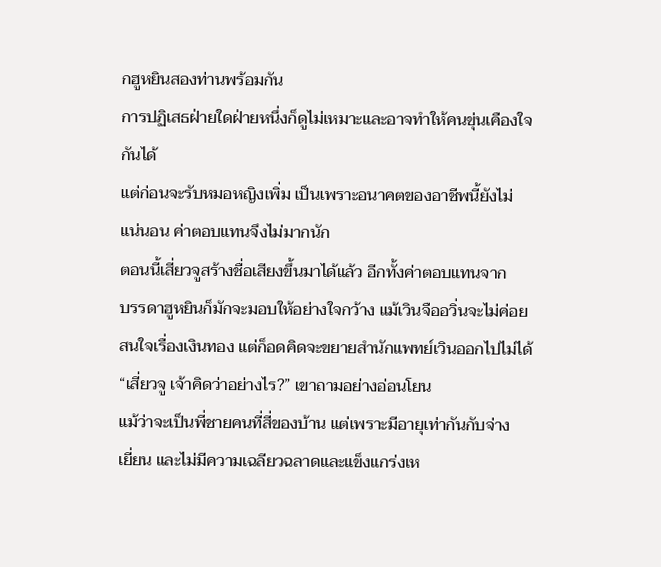กฮูหยินสองท่านพร้อมกัน
การปฏิเสธฝ่ายใดฝ่ายหนึ่งก็ดูไม่เหมาะและอาจทำให้คนขุ่นเคืองใจ
กันได้
แต่ก่อนจะรับหมอหญิงเพิ่ม เป็นเพราะอนาคตของอาชีพนี้ยังไม่
แน่นอน ค่าตอบแทนจึงไม่มากนัก
ตอนนี้เสี่ยวจูสร้างชื่อเสียงขึ้นมาได้แล้ว อีกทั้งค่าตอบแทนจาก
บรรดาฮูหยินก็มักจะมอบให้อย่างใจกว้าง แม้เวินจืออวิ่นจะไม่ค่อย
สนใจเรื่องเงินทอง แต่ก็อดคิดจะขยายสำนักแพทย์เวินออกไปไม่ได้
“เสี่ยวจู เจ้าคิดว่าอย่างไร?” เขาถามอย่างอ่อนโยน
แม้ว่าจะเป็นพี่ชายคนที่สี่ของบ้าน แต่เพราะมีอายุเท่ากันกับจ่าง
เยี่ยน และไม่มีความเฉลียวฉลาดและแข็งแกร่งเห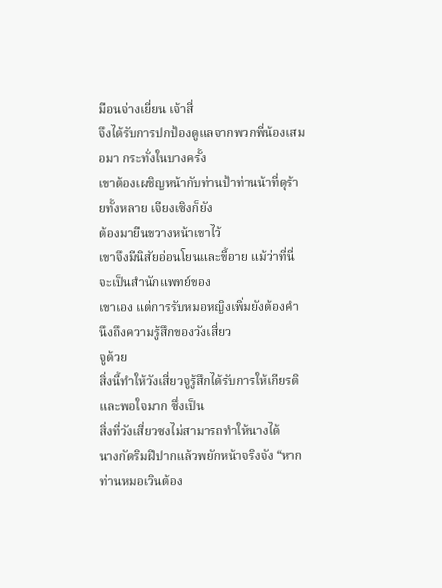มือนจ่างเยี่ยน เจ้าสี่
จึงได้รับการปกป้องดูแลจากพวกพี่น้องเสมอมา กระทั่งในบางครั้ง
เขาต้องเผชิญหน้ากับท่านป้าท่านน้าที่ดุร้ายทั้งหลาย เจียงเซิงก็ยัง
ต้องมายืนขวางหน้าเขาไว้
เขาจึงมีนิสัยอ่อนโยนและขี้อาย แม้ว่าที่นี่จะเป็นสำนักแพทย์ของ
เขาเอง แต่การรับหมอหญิงเพิ่มยังต้องคำนึงถึงความรู้สึกของวังเสี่ยว
จูด้วย
สิ่งนี้ทำให้วังเสี่ยวจูรู้สึกได้รับการให้เกียรติและพอใจมาก ซึ่งเป็น
สิ่งที่วังเสี่ยวซงไม่สามารถทำให้นางได้
นางกัดริมฝีปากแล้วพยักหน้าจริงจัง “หากท่านหมอเวินต้อง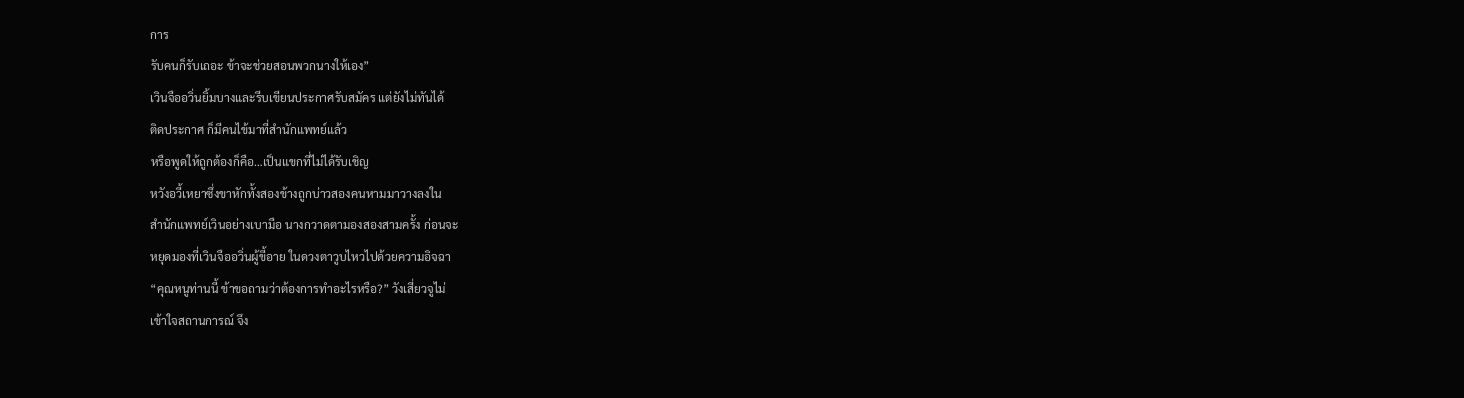การ
รับคนก็รับเถอะ ข้าจะช่วยสอนพวกนางให้เอง”
เวินจืออวิ่นยิ้มบางและรีบเขียนประกาศรับสมัคร แต่ยังไม่ทันได้
ติดประกาศ ก็มีคนไข้มาที่สำนักแพทย์แล้ว
หรือพูดให้ถูกต้องก็คือ…เป็นแขกที่ไม่ได้รับเชิญ
หวังอวี้เหยาซึ่งขาหักทั้งสองข้างถูกบ่าวสองคนหามมาวางลงใน
สำนักแพทย์เวินอย่างเบามือ นางกวาดตามองสองสามครั้ง ก่อนจะ
หยุดมองที่เวินจืออวิ่นผู้ขี้อาย ในดวงตาวูบไหวไปด้วยความอิจฉา
“คุณหนูท่านนี้ ข้าขอถามว่าต้องการทำอะไรหรือ?” วังเสี่ยวจูไม่
เข้าใจสถานการณ์ จึง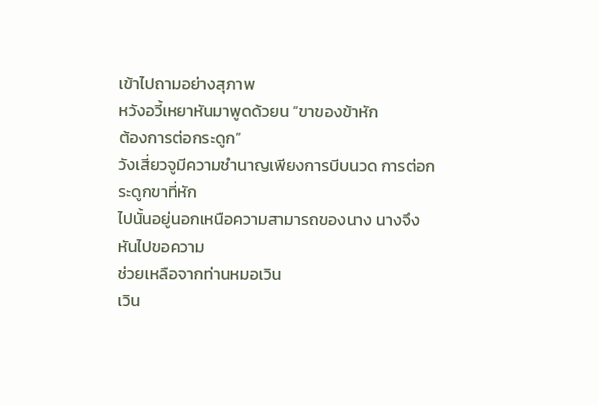เข้าไปถามอย่างสุภาพ
หวังอวี้เหยาหันมาพูดด้วยน “ขาของข้าหัก
ต้องการต่อกระดูก”
วังเสี่ยวจูมีความชำนาญเพียงการบีบนวด การต่อกระดูกขาที่หัก
ไปนั้นอยู่นอกเหนือความสามารถของนาง นางจึงหันไปขอความ
ช่วยเหลือจากท่านหมอเวิน
เวิน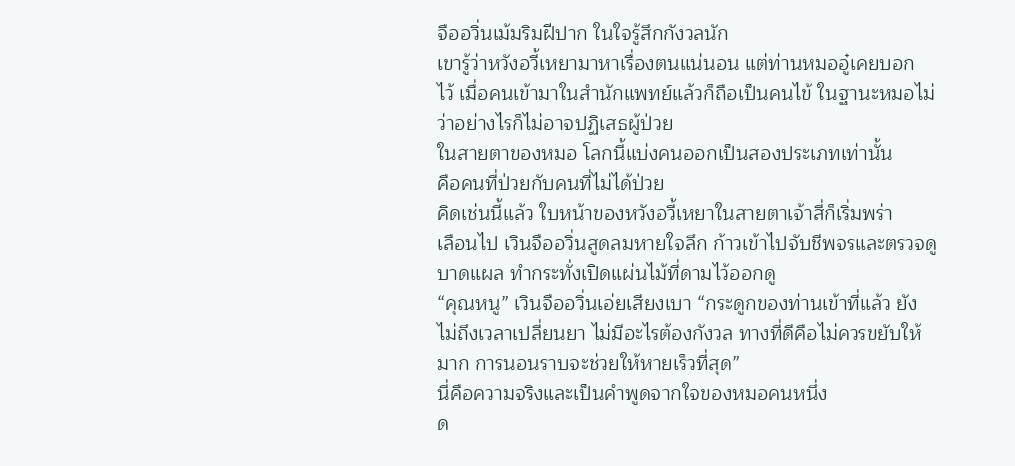จืออวิ่นเม้มริมฝีปาก ในใจรู้สึกกังวลนัก
เขารู้ว่าหวังอวี้เหยามาหาเรื่องตนแน่นอน แต่ท่านหมออู๋เคยบอก
ไว้ เมื่อคนเข้ามาในสำนักแพทย์แล้วก็ถือเป็นคนไข้ ในฐานะหมอไม่
ว่าอย่างไรก็ไม่อาจปฏิเสธผู้ป่วย
ในสายตาของหมอ โลกนี้แบ่งคนออกเป็นสองประเภทเท่านั้น
คือคนที่ป่วยกับคนที่ไม่ได้ป่วย
คิดเช่นนี้แล้ว ใบหน้าของหวังอวี้เหยาในสายตาเจ้าสี่ก็เริ่มพร่า
เลือนไป เวินจืออวิ่นสูดลมหายใจลึก ก้าวเข้าไปจับชีพจรและตรวจดู
บาดแผล ทำกระทั่งเปิดแผ่นไม้ที่ดามไว้ออกดู
“คุณหนู” เวินจืออวิ่นเอ่ยเสียงเบา “กระดูกของท่านเข้าที่แล้ว ยัง
ไม่ถึงเวลาเปลี่ยนยา ไม่มีอะไรต้องกังวล ทางที่ดีคือไม่ควรขยับให้
มาก การนอนราบจะช่วยให้หายเร็วที่สุด”
นี่คือความจริงและเป็นคำพูดจากใจของหมอคนหนึ่ง
ด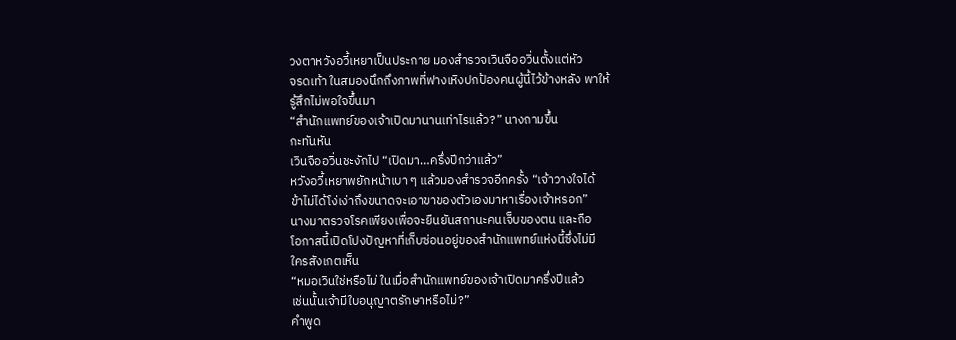วงตาหวังอวี้เหยาเป็นประกาย มองสำรวจเวินจืออวิ่นตั้งแต่หัว
จรดเท้า ในสมองนึกถึงภาพที่ฟางเหิงปกป้องคนผู้นี้ไว้ข้างหลัง พาให้
รู้สึกไม่พอใจขึ้นมา
“สำนักแพทย์ของเจ้าเปิดมานานเท่าไรแล้ว?” นางถามขึ้น
กะทันหัน
เวินจืออวิ่นชะงักไป “เปิดมา…ครึ่งปีกว่าแล้ว”
หวังอวี้เหยาพยักหน้าเบา ๆ แล้วมองสำรวจอีกครั้ง “เจ้าวางใจได้
ข้าไม่ได้โง่เง่าถึงขนาดจะเอาขาของตัวเองมาหาเรื่องเจ้าหรอก”
นางมาตรวจโรคเพียงเพื่อจะยืนยันสถานะคนเจ็บของตน และถือ
โอกาสนี้เปิดโปงปัญหาที่เก็บซ่อนอยู่ของสำนักแพทย์แห่งนี้ซึ่งไม่มี
ใครสังเกตเห็น
“หมอเวินใช่หรือไม่ ในเมื่อสำนักแพทย์ของเจ้าเปิดมาครึ่งปีแล้ว
เช่นนั้นเจ้ามีใบอนุญาตรักษาหรือไม่?”
คำพูด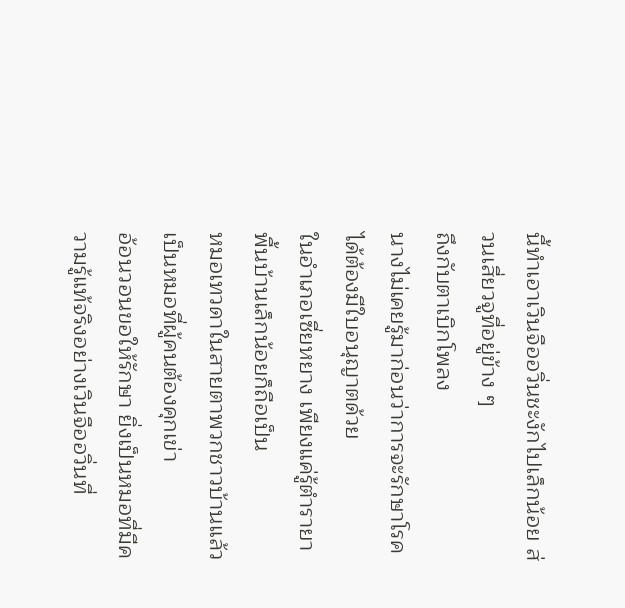นี้ทำเอาเวินจืออวิ่นชะงักไปเล็กน้อย ส่วนเสี่ยวจูที่อยู่ข้าง ๆ
ถึงกับตาเบิกโพลง
นางไม่เคยรู้มาก่อนว่าการจะรักษาโรคได้ต้องมีใบอนุญาตด้วย
ในอำเภอเซี่ยหยาง เพียงแค่รู้ตำรายาพื้นบ้านเล็กน้อยก็ถือเป็น
หมอเทวดาในสายตาพวกชาวบ้านแล้ว เป็นหมอที่ผู้คนต้องคุกเข่า
อ้อนวอนขอให้รักษา ยิ่งเป็นหมอที่มีความรู้แท้จริงอย่างเวินจืออวิ่นที่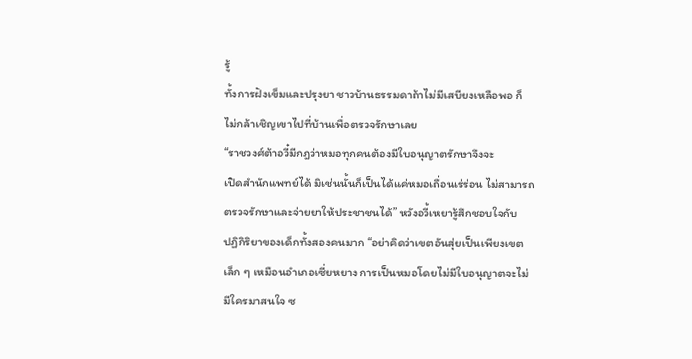รู้
ทั้งการฝังเข็มและปรุงยา ชาวบ้านธรรมดาถ้าไม่มีเสบียงเหลือพอ ก็
ไม่กล้าเชิญเขาไปที่บ้านเพื่อตรวจรักษาเลย
“ราชวงศ์ต้าอวี๋มีกฎว่าหมอทุกคนต้องมีใบอนุญาตรักษาจึงจะ
เปิดสำนักแพทย์ได้ มิเช่นนั้นก็เป็นได้แค่หมอเถื่อนเร่ร่อน ไม่สามารถ
ตรวจรักษาและจ่ายยาให้ประชาชนได้” หวังอวี้เหยารู้สึกชอบใจกับ
ปฏิกิริยาของเด็กทั้งสองคนมาก “อย่าคิดว่าเขตอันสุ่ยเป็นเพียงเขต
เล็ก ๆ เหมือนอำเภอเซี่ยหยาง การเป็นหมอโดยไม่มีใบอนุญาตจะไม่
มีใครมาสนใจ ซ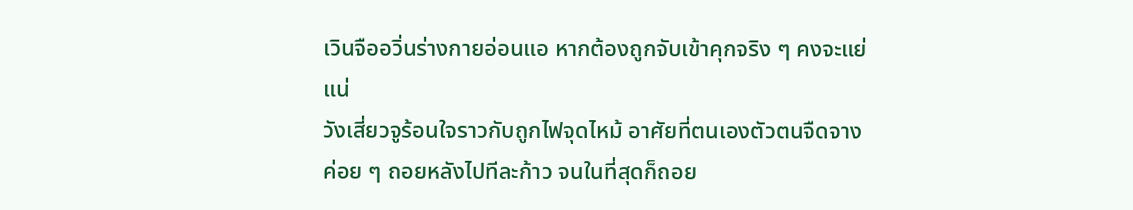เวินจืออวิ่นร่างกายอ่อนแอ หากต้องถูกจับเข้าคุกจริง ๆ คงจะแย่
แน่
วังเสี่ยวจูร้อนใจราวกับถูกไฟจุดไหม้ อาศัยที่ตนเองตัวตนจืดจาง
ค่อย ๆ ถอยหลังไปทีละก้าว จนในที่สุดก็ถอย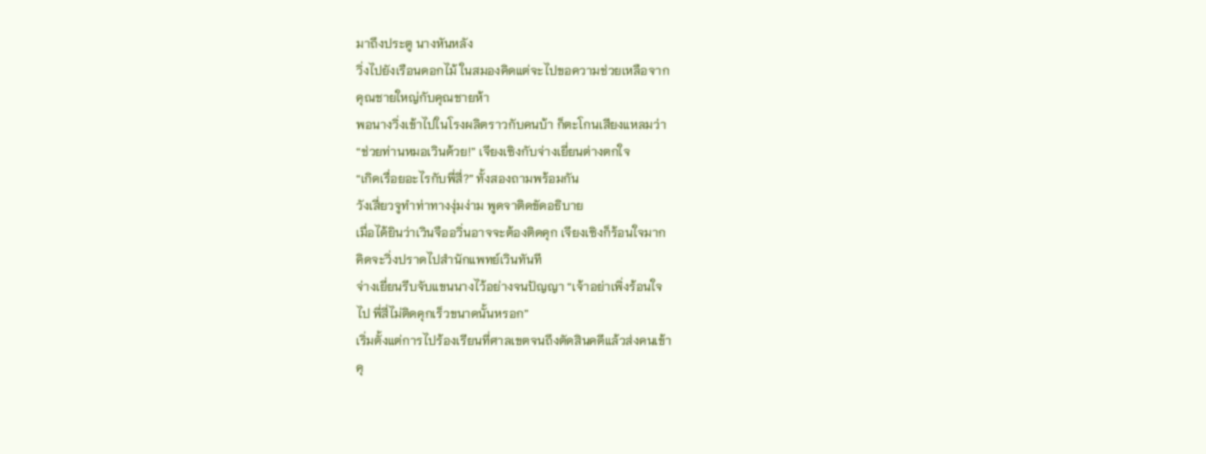มาถึงประตู นางหันหลัง
วิ่งไปยังเรือนดอกไม้ ในสมองคิดแต่จะไปขอความช่วยเหลือจาก
คุณชายใหญ่กับคุณชายห้า
พอนางวิ่งเข้าไปในโรงผลิตราวกับคนบ้า ก็ตะโกนเสียงแหลมว่า
“ช่วยท่านหมอเวินด้วย!” เจียงเซิงกับจ่างเยี่ยนต่างตกใจ
“เกิดเรื่อยอะไรกับพี่สี่?” ทั้งสองถามพร้อมกัน
วังเสี่ยวจูทำท่าทางงุ่มง่าม พูดจาติดขัดอธิบาย
เมื่อได้ยินว่าเวินจืออวิ่นอาจจะต้องติดคุก เจียงเซิงก็ร้อนใจมาก
คิดจะวิ่งปราดไปสำนักแพทย์เวินทันที
จ่างเยี่ยนรีบจับแขนนางไว้อย่างจนปัญญา “เจ้าอย่าเพิ่งร้อนใจ
ไป พี่สี่ไม่ติดคุกเร็วขนาดนั้นหรอก”
เริ่มตั้งแต่การไปร้องเรียนที่ศาลเขตจนถึงตัดสินคดีแล้วส่งคนเข้า
คุ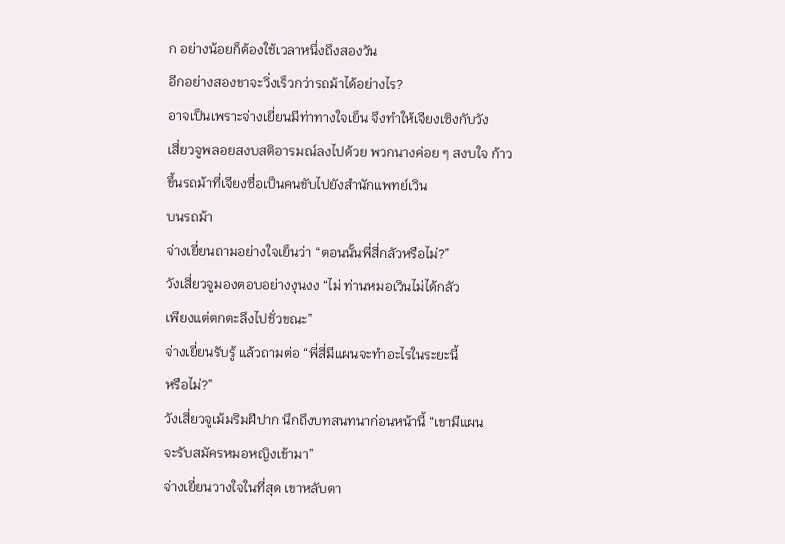ก อย่างน้อยก็ต้องใช้เวลาหนึ่งถึงสองวัน
อีกอย่างสองขาจะวิ่งเร็วกว่ารถม้าได้อย่างไร?
อาจเป็นเพราะจ่างเยี่ยนมีท่าทางใจเย็น จึงทำให้เจียงเซิงกับวัง
เสี่ยวจูพลอยสงบสติอารมณ์ลงไปด้วย พวกนางค่อย ๆ สงบใจ ก้าว
ขึ้นรถม้าที่เจียงซื่อเป็นคนขับไปยังสำนักแพทย์เวิน
บนรถม้า
จ่างเยี่ยนถามอย่างใจเย็นว่า “ตอนนั้นพี่สี่กลัวหรือไม่?”
วังเสี่ยวจูมองตอบอย่างงุนงง “ไม่ ท่านหมอเวินไม่ได้กลัว
เพียงแต่ตกตะลึงไปชั่วขณะ”
จ่างเยี่ยนรับรู้ แล้วถามต่อ “พี่สี่มีแผนจะทำอะไรในระยะนี้
หรือไม่?”
วังเสี่ยวจูเม้มริมฝีปาก นึกถึงบทสนทนาก่อนหน้านี้ “เขามีแผน
จะรับสมัครหมอหญิงเข้ามา”
จ่างเยี่ยนวางใจในที่สุด เขาหลับตา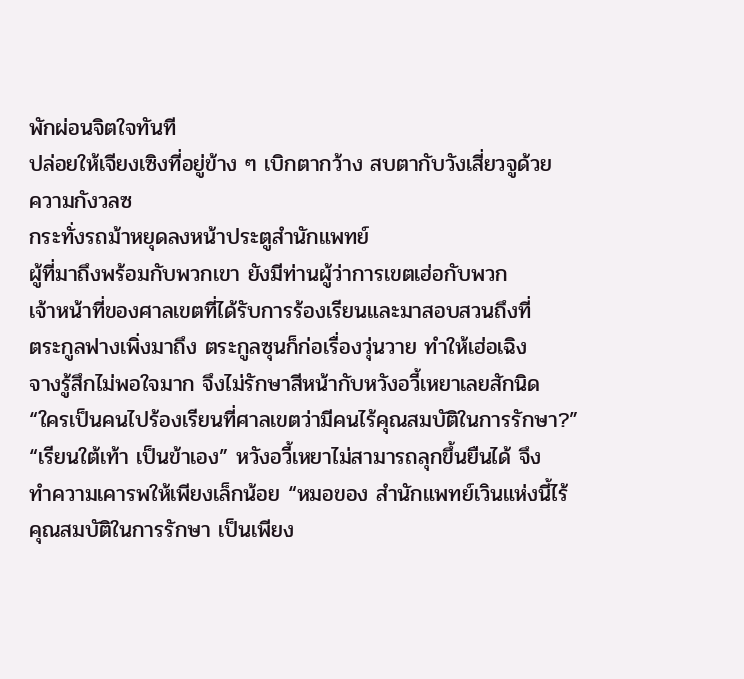พักผ่อนจิตใจทันที
ปล่อยให้เจียงเซิงที่อยู่ข้าง ๆ เบิกตากว้าง สบตากับวังเสี่ยวจูด้วย
ความกังวลซ
กระทั่งรถม้าหยุดลงหน้าประตูสำนักแพทย์
ผู้ที่มาถึงพร้อมกับพวกเขา ยังมีท่านผู้ว่าการเขตเฮ่อกับพวก
เจ้าหน้าที่ของศาลเขตที่ได้รับการร้องเรียนและมาสอบสวนถึงที่
ตระกูลฟางเพิ่งมาถึง ตระกูลซุนก็ก่อเรื่องวุ่นวาย ทำให้เฮ่อเฉิง
จางรู้สึกไม่พอใจมาก จึงไม่รักษาสีหน้ากับหวังอวี้เหยาเลยสักนิด
“ใครเป็นคนไปร้องเรียนที่ศาลเขตว่ามีคนไร้คุณสมบัติในการรักษา?”
“เรียนใต้เท้า เป็นข้าเอง” หวังอวี้เหยาไม่สามารถลุกขึ้นยืนได้ จึง
ทำความเคารพให้เพียงเล็กน้อย “หมอของ สำนักแพทย์เวินแห่งนี้ไร้
คุณสมบัติในการรักษา เป็นเพียง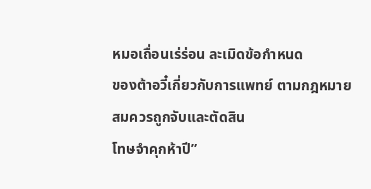หมอเถื่อนเร่ร่อน ละเมิดข้อกำหนด
ของต้าอวี๋เกี่ยวกับการแพทย์ ตามกฎหมายสมควรถูกจับและตัดสิน
โทษจำคุกห้าปี”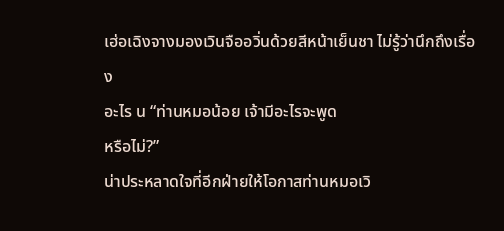เฮ่อเฉิงจางมองเวินจืออวิ่นด้วยสีหน้าเย็นชา ไม่รู้ว่านึกถึงเรื่อง
อะไร น “ท่านหมอน้อย เจ้ามีอะไรจะพูด
หรือไม่?”
น่าประหลาดใจที่อีกฝ่ายให้โอกาสท่านหมอเวิ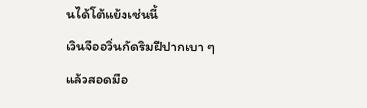นได้โต้แย้งเช่นนี้
เวินจืออวิ่นกัดริมฝีปากเบา ๆ แล้วสอดมือ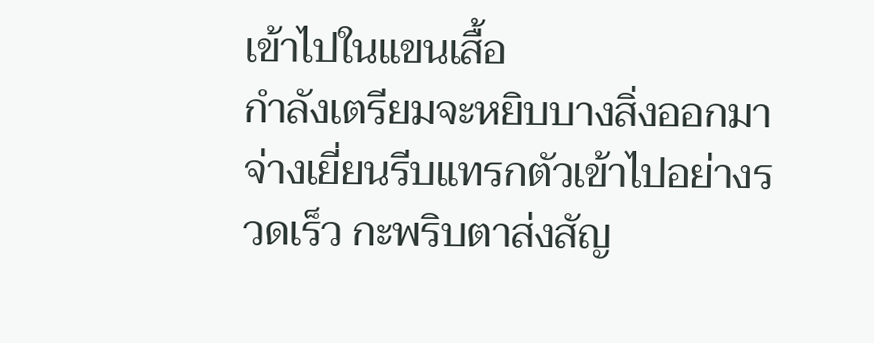เข้าไปในแขนเสื้อ
กำลังเตรียมจะหยิบบางสิ่งออกมา
จ่างเยี่ยนรีบแทรกตัวเข้าไปอย่างรวดเร็ว กะพริบตาส่งสัญ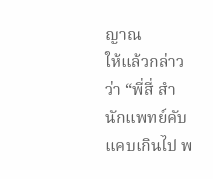ญาณ
ให้แล้วกล่าวว่า “พี่สี่ สำนักแพทย์คับแคบเกินไป พ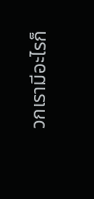วกเรามีอะไรก็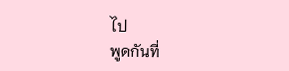ไป
พูดกันที่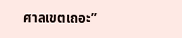ศาลเขตเถอะ”